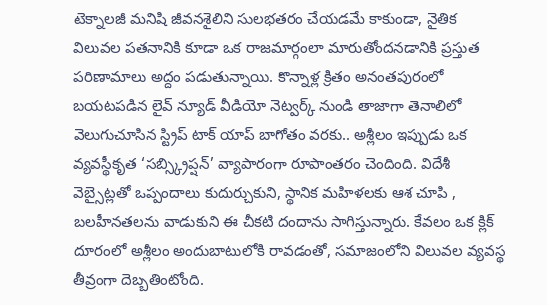టెక్నాలజీ మనిషి జీవనశైలిని సులభతరం చేయడమే కాకుండా, నైతిక విలువల పతనానికి కూడా ఒక రాజమార్గంలా మారుతోందనడానికి ప్రస్తుత పరిణామాలు అద్దం పడుతున్నాయి. కొన్నాళ్ల క్రితం అనంతపురంలో బయటపడిన లైవ్ న్యూడ్ వీడియో నెట్వర్క్ నుండి తాజాగా తెనాలిలో వెలుగుచూసిన స్ట్రిప్ టాక్ యాప్ బాగోతం వరకు.. అశ్లీలం ఇప్పుడు ఒక వ్యవస్థీకృత ‘సబ్స్క్రిప్షన్’ వ్యాపారంగా రూపాంతరం చెందింది. విదేశీ వెబ్సైట్లతో ఒప్పందాలు కుదుర్చుకుని, స్థానిక మహిళలకు ఆశ చూపి , బలహీనతలను వాడుకుని ఈ చీకటి దందాను సాగిస్తున్నారు. కేవలం ఒక క్లిక్ దూరంలో అశ్లీలం అందుబాటులోకి రావడంతో, సమాజంలోని విలువల వ్యవస్థ తీవ్రంగా దెబ్బతింటోంది.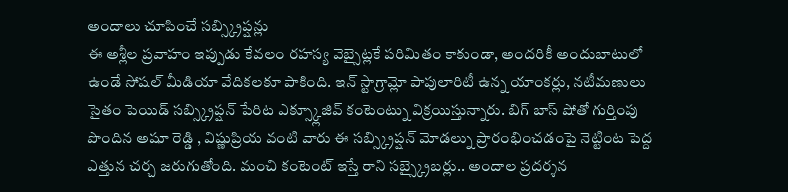అందాలు చూపించే సబ్స్క్రిప్షన్లు
ఈ అశ్లీల ప్రవాహం ఇప్పుడు కేవలం రహస్య వెబ్సైట్లకే పరిమితం కాకుండా, అందరికీ అందుబాటులో ఉండే సోషల్ మీడియా వేదికలకూ పాకింది. ఇన్ స్టాగ్రామ్లో పాపులారిటీ ఉన్న యాంకర్లు, నటీమణులు సైతం పెయిడ్ సబ్స్క్రిప్షన్ పేరిట ఎక్స్క్లూజివ్ కంటెంట్ను విక్రయిస్తున్నారు. బిగ్ బాస్ షోతో గుర్తింపు పొందిన అషూ రెడ్డి , విష్ణుప్రియ వంటి వారు ఈ సబ్స్క్రిప్షన్ మోడల్ను ప్రారంభించడంపై నెట్టింట పెద్ద ఎత్తున చర్చ జరుగుతోంది. మంచి కంటెంట్ ఇస్తే రాని సబ్స్క్రైబర్లు.. అందాల ప్రదర్శన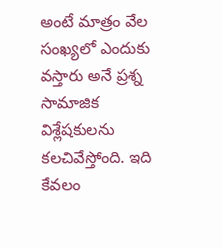అంటే మాత్రం వేల సంఖ్యలో ఎందుకు వస్తారు అనే ప్రశ్న సామాజిక విశ్లేషకులను కలచివేస్తోంది. ఇది కేవలం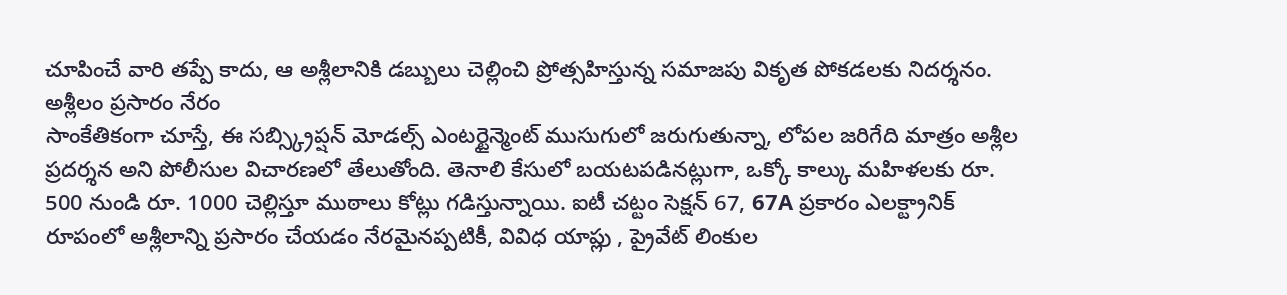చూపించే వారి తప్పే కాదు, ఆ అశ్లీలానికి డబ్బులు చెల్లించి ప్రోత్సహిస్తున్న సమాజపు వికృత పోకడలకు నిదర్శనం.
అశ్లీలం ప్రసారం నేరం
సాంకేతికంగా చూస్తే, ఈ సబ్స్క్రిప్షన్ మోడల్స్ ఎంటర్టైన్మెంట్ ముసుగులో జరుగుతున్నా, లోపల జరిగేది మాత్రం అశ్లీల ప్రదర్శన అని పోలీసుల విచారణలో తేలుతోంది. తెనాలి కేసులో బయటపడినట్లుగా, ఒక్కో కాల్కు మహిళలకు రూ. 500 నుండి రూ. 1000 చెల్లిస్తూ ముఠాలు కోట్లు గడిస్తున్నాయి. ఐటీ చట్టం సెక్షన్ 67, 67A ప్రకారం ఎలక్ట్రానిక్ రూపంలో అశ్లీలాన్ని ప్రసారం చేయడం నేరమైనప్పటికీ, వివిధ యాప్లు , ప్రైవేట్ లింకుల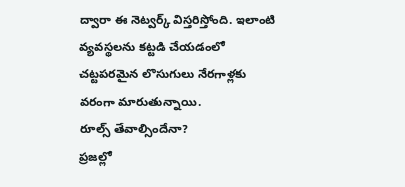ద్వారా ఈ నెట్వర్క్ విస్తరిస్తోంది. ఇలాంటి వ్యవస్థలను కట్టడి చేయడంలో చట్టపరమైన లొసుగులు నేరగాళ్లకు వరంగా మారుతున్నాయి.
రూల్స్ తేవాల్సిందేనా?
ప్రజల్లో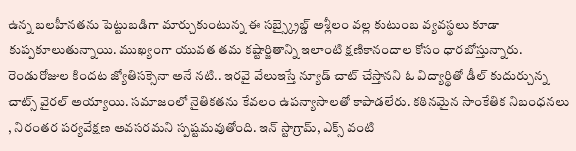ఉన్న బలహీనతను పెట్టుబడిగా మార్చుకుంటున్న ఈ సబ్స్క్రైబ్డ్ అశ్లీలం వల్ల కుటుంబ వ్యవస్థలు కూడా కుప్పకూలుతున్నాయి. ముఖ్యంగా యువత తమ కష్టార్జితాన్ని ఇలాంటి క్షణికానందాల కోసం ధారబోస్తున్నారు. రెండురోజుల కిందట జ్యోతిసక్సెనా అనే నటి.. ఇరవై వేలుఇస్తే న్యూడ్ చాట్ చేస్తానని ఓ విద్యార్థితో డీల్ కుదుర్చున్న చాట్స్ వైరల్ అయ్యాయి. సమాజంలో నైతికతను కేవలం ఉపన్యాసాలతో కాపాడలేరు. కఠినమైన సాంకేతిక నిబంధనలు , నిరంతర పర్యవేక్షణ అవసరమని స్పష్టమవుతోంది. ఇన్ స్టాగ్రామ్, ఎక్స్ వంటి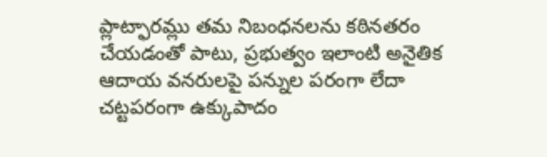ప్లాట్ఫారమ్లు తమ నిబంధనలను కఠినతరం చేయడంతో పాటు, ప్రభుత్వం ఇలాంటి అనైతిక ఆదాయ వనరులపై పన్నుల పరంగా లేదా చట్టపరంగా ఉక్కుపాదం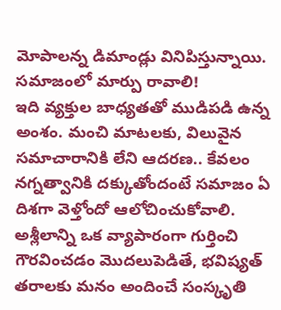మోపాలన్న డిమాండ్లు వినిపిస్తున్నాయి.
సమాజంలో మార్పు రావాలి!
ఇది వ్యక్తుల బాధ్యతతో ముడిపడి ఉన్న అంశం. మంచి మాటలకు, విలువైన సమాచారానికి లేని ఆదరణ.. కేవలం నగ్నత్వానికి దక్కుతోందంటే సమాజం ఏ దిశగా వెళ్తోందో ఆలోచించుకోవాలి. అశ్లీలాన్ని ఒక వ్యాపారంగా గుర్తించి గౌరవించడం మొదలుపెడితే, భవిష్యత్ తరాలకు మనం అందించే సంస్కృతి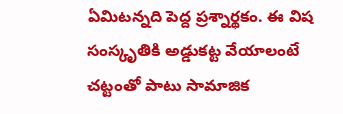ఏమిటన్నది పెద్ద ప్రశ్నార్థకం. ఈ విష సంస్కృతికి అడ్డుకట్ట వేయాలంటే చట్టంతో పాటు సామాజిక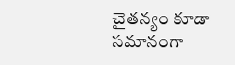చైతన్యం కూడా సమానంగా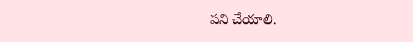పని చేయాలి.